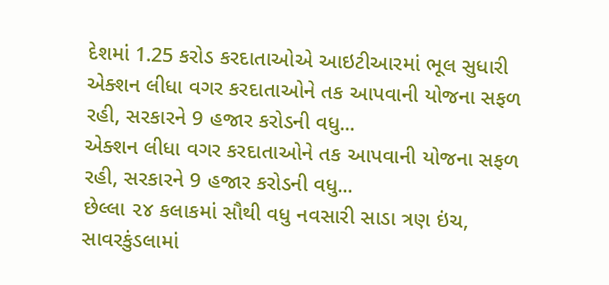દેશમાં 1.25 કરોડ કરદાતાઓએ આઇટીઆરમાં ભૂલ સુધારી
એક્શન લીધા વગર કરદાતાઓને તક આપવાની યોજના સફળ રહી, સરકારને 9 હજાર કરોડની વધુ...
એક્શન લીધા વગર કરદાતાઓને તક આપવાની યોજના સફળ રહી, સરકારને 9 હજાર કરોડની વધુ...
છેલ્લા ૨૪ કલાકમાં સૌથી વધુ નવસારી સાડા ત્રણ ઇંચ, સાવરકુંડલામાં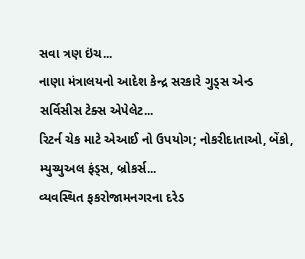સવા ત્રણ ઇંચ...
નાણા મંત્રાલયનો આદેશ કેન્દ્ર સરકારે ગુડ્સ એન્ડ સર્વિસીસ ટેક્સ એપેલેટ...
રિટર્ન ચેક માટે એઆઈ નો ઉપયોગ; નોકરીદાતાઓ, બેંકો, મ્યુચ્યુઅલ ફંડ્સ, બ્રોકર્સ...
વ્યવસ્થિત ફકરોજામનગરના દરેડ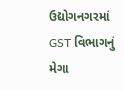ઉદ્યોગનગરમાં GST વિભાગનું મેગા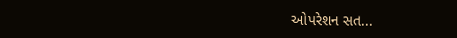ઓપરેશન સત...